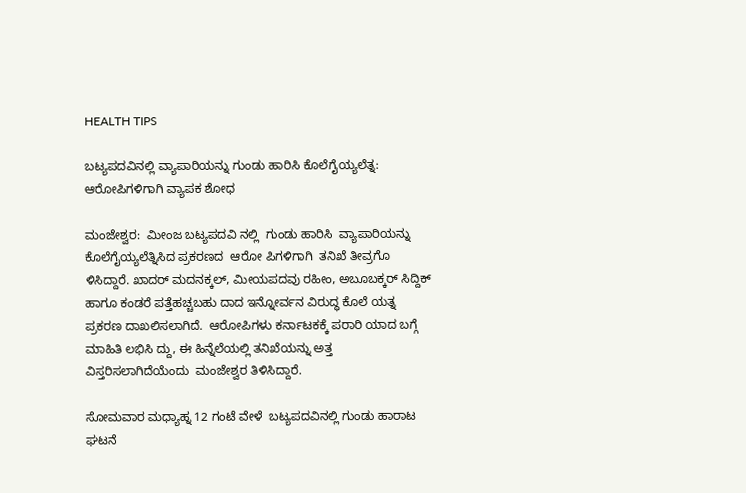HEALTH TIPS

ಬಟ್ಯಪದವಿನಲ್ಲಿ ವ್ಯಾಪಾರಿಯನ್ನು ಗುಂಡು ಹಾರಿಸಿ ಕೊಲೆಗೈಯ್ಯಲೆತ್ನ: ಆರೋಪಿಗಳಿಗಾಗಿ ವ್ಯಾಪಕ ಶೋಧ

ಮಂಜೇಶ್ವರ:  ಮೀಂಜ ಬಟ್ಯಪದವಿ ನಲ್ಲಿ  ಗುಂಡು ಹಾರಿಸಿ  ವ್ಯಾಪಾರಿಯನ್ನು ಕೊಲೆಗೈಯ್ಯಲೆತ್ನಿಸಿದ ಪ್ರಕರಣದ  ಆರೋ ಪಿಗಳಿಗಾಗಿ  ತನಿಖೆ ತೀವ್ರಗೊ ಳಿಸಿದ್ದಾರೆ. ಖಾದರ್ ಮದನಕ್ಕಲ್, ಮೀಯಪದವು ರಹೀಂ, ಅಬೂಬಕ್ಕರ್ ಸಿದ್ದಿಕ್ ಹಾಗೂ ಕಂಡರೆ ಪತ್ತೆಹಚ್ಚಬಹು ದಾದ ಇನ್ನೋರ್ವನ ವಿರುದ್ಧ ಕೊಲೆ ಯತ್ನ ಪ್ರಕರಣ ದಾಖಲಿಸಲಾಗಿದೆ.  ಆರೋಪಿಗಳು ಕರ್ನಾಟಕಕ್ಕೆ ಪರಾರಿ ಯಾದ ಬಗ್ಗೆ ಮಾಹಿತಿ ಲಭಿಸಿ ದ್ದು, ಈ ಹಿನ್ನೆಲೆಯಲ್ಲಿ ತನಿಖೆಯನ್ನು ಅತ್ತ ವಿಸ್ತರಿಸಲಾಗಿದೆಯೆಂದು  ಮಂಜೇಶ್ವರ ತಿಳಿಸಿದ್ದಾರೆ.

ಸೋಮವಾರ ಮಧ್ಯಾಹ್ನ 12 ಗಂಟೆ ವೇಳೆ  ಬಟ್ಯಪದವಿನಲ್ಲಿ ಗುಂಡು ಹಾರಾಟ  ಘಟನೆ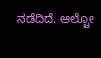ನಡೆದಿದೆ. ಆಲ್ಟೋ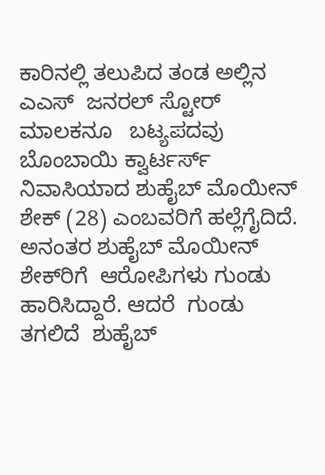ಕಾರಿನಲ್ಲಿ ತಲುಪಿದ ತಂಡ ಅಲ್ಲಿನ  ಎಎಸ್  ಜನರಲ್ ಸ್ಟೋರ್ ಮಾಲಕನೂ   ಬಟ್ಯಪದವು ಬೊಂಬಾಯಿ ಕ್ವಾರ್ಟರ್ಸ್ ನಿವಾಸಿಯಾದ ಶುಹೈಬ್ ಮೊಯೀನ್ ಶೇಕ್ (28) ಎಂಬವರಿಗೆ ಹಲ್ಲೆಗೈದಿದೆ.  ಅನಂತರ ಶುಹೈಬ್ ಮೊಯೀನ್ ಶೇಕ್‍ರಿಗೆ  ಆರೋಪಿಗಳು ಗುಂಡು ಹಾರಿಸಿದ್ದಾರೆ. ಆದರೆ  ಗುಂಡು ತಗಲಿದೆ  ಶುಹೈಬ್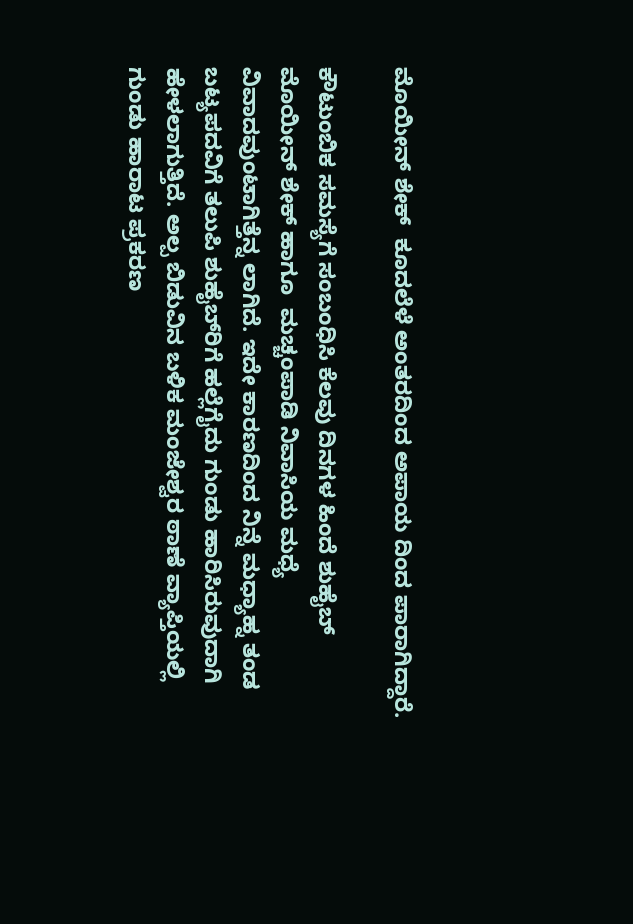ಮೊಯೀನ್ ಶೇಕ್  ಕೂದಲೆಳೆ ಅಂತರದಿಂದ ಅಪಾಯ ದಿಂದ ಪಾರಾಗಿದ್ದಾರೆ.

ಕೌಟುಂಬಿಕ ಸಮಸ್ಯೆಗೆ ಸಂಬಂಧಿಸಿ ಕೆಲವು ದಿನಗಳ ಹಿಂದೆ ಶುಹೈಬ್ ಮೊಯೀನ್ ಶೇಕ್ ಹಾಗೂ  ಮಚ್ಚಂಪಾಡಿ ನಿವಾಸಿಯ ಮಧ್ಯೆ  ವಿವಾದವುಂಟಾಗಿತ್ತೆನ್ನ ಲಾಗಿದೆ. ಇದೇ ಕಾರಣದಿಂದ ನಿನ್ನೆ ಮಧ್ಯಾಹ್ನ ತಂಡ ಬಟ್ಯಪದವಿಗೆ ತಲುಪಿ ಶುಹೈಬ್‍ರಿಗೆ ಹಲ್ಲೆಗೈದು ಗುಂಡು ಹಾರಿಸಿರುವುದಾಗಿ ಹೇಳಲಾಗುತ್ತಿದೆ. ಅಲ್ಪ ಬಿಡುವಿನ ಬಳಿಕ ಮಂಜೇಶ್ವರ ಠಾಣೆ ವ್ಯಾಪ್ತಿಯಲ್ಲಿ ಗುಂಡು ಹಾರಾಟ ಪ್ರಕರಣ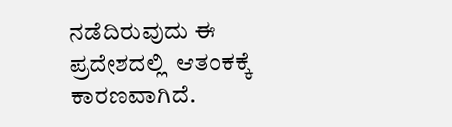ನಡೆದಿರುವುದು ಈ ಪ್ರದೇಶದಲ್ಲಿ  ಆತಂಕಕ್ಕೆ ಕಾರಣವಾಗಿದೆ.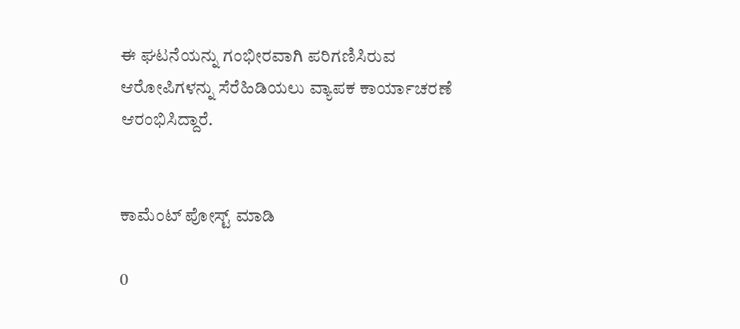ಈ ಘಟನೆಯನ್ನು ಗಂಭೀರವಾಗಿ ಪರಿಗಣಿಸಿರುವ ಆರೋಪಿಗಳನ್ನು ಸೆರೆಹಿಡಿಯಲು ವ್ಯಾಪಕ ಕಾರ್ಯಾಚರಣೆ ಆರಂಭಿಸಿದ್ದಾರೆ.


ಕಾಮೆಂಟ್‌‌ ಪೋಸ್ಟ್‌ ಮಾಡಿ

0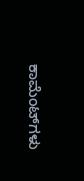ಕಾಮೆಂಟ್‌ಗಳು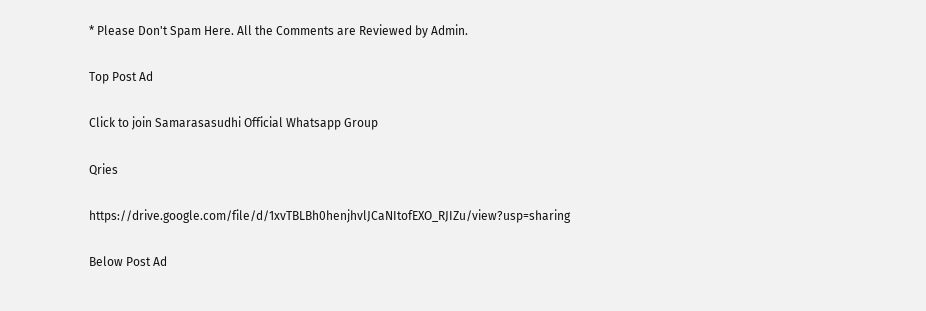* Please Don't Spam Here. All the Comments are Reviewed by Admin.

Top Post Ad

Click to join Samarasasudhi Official Whatsapp Group

Qries

https://drive.google.com/file/d/1xvTBLBh0henjhvlJCaNItofEXO_RJIZu/view?usp=sharing

Below Post Ad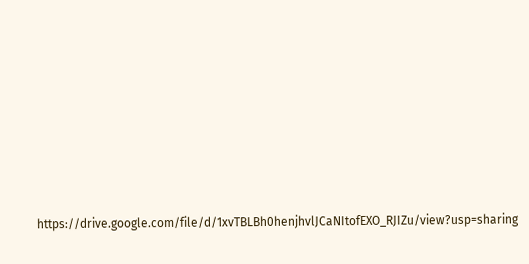https://drive.google.com/file/d/1xvTBLBh0henjhvlJCaNItofEXO_RJIZu/view?usp=sharing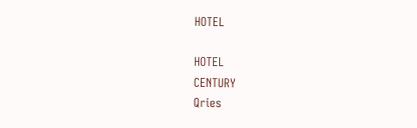HOTEL

HOTEL
CENTURY
Qries